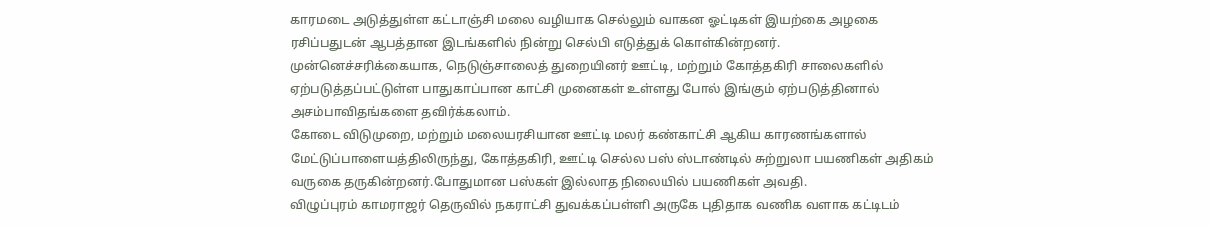காரமடை அடுத்துள்ள கட்டாஞ்சி மலை வழியாக செல்லும் வாகன ஓட்டிகள் இயற்கை அழகை ரசிப்பதுடன் ஆபத்தான இடங்களில் நின்று செல்பி எடுத்துக் கொள்கின்றனர். முன்னெச்சரிக்கையாக, நெடுஞ்சாலைத் துறையினர் ஊட்டி, மற்றும் கோத்தகிரி சாலைகளில் ஏற்படுத்தப்பட்டுள்ள பாதுகாப்பான காட்சி முனைகள் உள்ளது போல் இங்கும் ஏற்படுத்தினால் அசம்பாவிதங்களை தவிர்க்கலாம்.
கோடை விடுமுறை, மற்றும் மலையரசியான ஊட்டி மலர் கண்காட்சி ஆகிய காரணங்களால் மேட்டுப்பாளையத்திலிருந்து, கோத்தகிரி, ஊட்டி செல்ல பஸ் ஸ்டாண்டில் சுற்றுலா பயணிகள் அதிகம் வருகை தருகின்றனர்.போதுமான பஸ்கள் இல்லாத நிலையில் பயணிகள் அவதி.
விழுப்புரம் காமராஜர் தெருவில் நகராட்சி துவக்கப்பள்ளி அருகே புதிதாக வணிக வளாக கட்டிடம்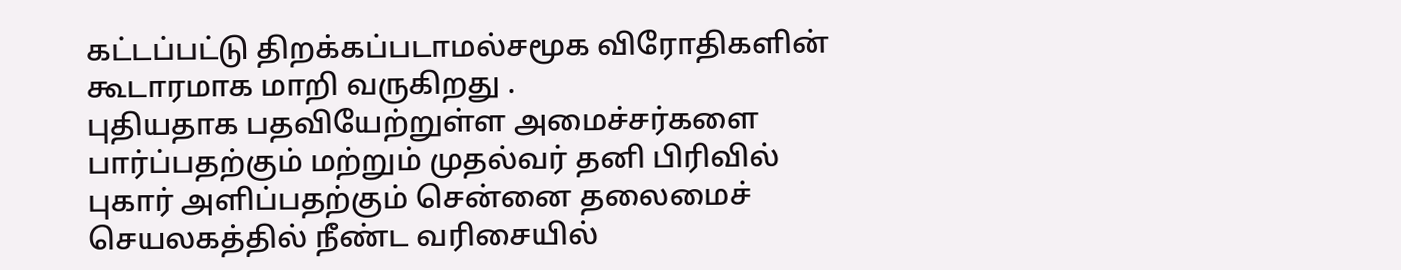கட்டப்பட்டு திறக்கப்படாமல்சமூக விரோதிகளின் கூடாரமாக மாறி வருகிறது .
புதியதாக பதவியேற்றுள்ள அமைச்சர்களை பார்ப்பதற்கும் மற்றும் முதல்வர் தனி பிரிவில் புகார் அளிப்பதற்கும் சென்னை தலைமைச் செயலகத்தில் நீண்ட வரிசையில்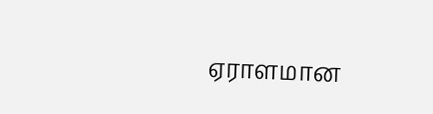ஏராளமான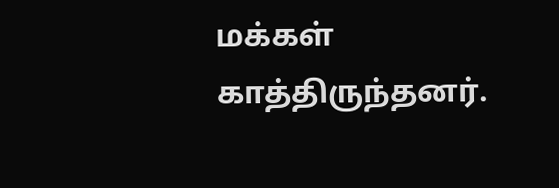மக்கள் காத்திருந்தனர்.